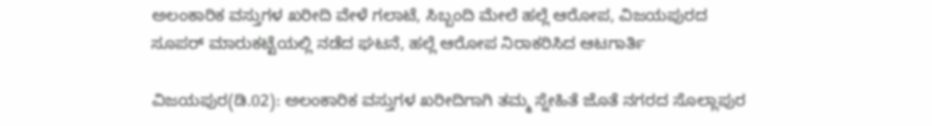ಅಲಂಕಾರಿಕ ವಸ್ತುಗಳ ಖರೀದಿ ವೇಳೆ ಗಲಾಟೆ, ಸಿಬ್ಬಂದಿ ಮೇಲೆ ಹಲ್ಲೆ ಆರೋಪ, ವಿಜಯಪುರದ ಸೂಪರ್‌ ಮಾರುಕಟ್ಟೆಯಲ್ಲಿ ನಡೆದ ಘಟನೆ, ಹಲ್ಲೆ ಆರೋಪ ನಿರಾಕರಿಸಿದ ಆಟಗಾರ್ತಿ

ವಿಜಯಪುರ(ಡಿ.02): ಅಲಂಕಾರಿಕ ವಸ್ತುಗಳ ಖರೀದಿಗಾಗಿ ತಮ್ಮ ಸ್ನೇಹಿತೆ ಜೊತೆ ನಗರದ ಸೊಲ್ಲಾಪುರ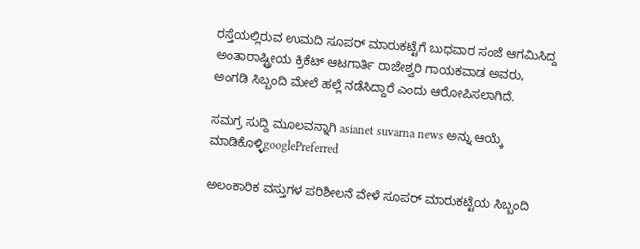ರಸ್ತೆಯಲ್ಲಿರುವ ಉಮದಿ ಸೂಪರ್‌ ಮಾರುಕಟ್ಟೆಗೆ ಬುಧವಾರ ಸಂಜೆ ಆಗಮಿಸಿದ್ದ ಅಂತಾರಾಷ್ಟ್ರೀಯ ಕ್ರಿಕೆಟ್‌ ಆಟಗಾರ್ತಿ ರಾಜೇಶ್ವರಿ ಗಾಯಕವಾಡ ಅವರು, ಅಂಗಡಿ ಸಿಬ್ಬಂದಿ ಮೇಲೆ ಹಲ್ಲೆ ನಡೆಸಿದ್ದಾರೆ ಎಂದು ಆರೋಪಿಸಲಾಗಿದೆ.

ಸಮಗ್ರ ಸುದ್ದಿ ಮೂಲವನ್ನಾಗಿ asianet suvarna news ಅನ್ನು ಆಯ್ಕೆ ಮಾಡಿಕೊಳ್ಳಿgooglePreferred

ಅಲಂಕಾರಿಕ ವಸ್ತುಗಳ ಪರಿಶೀಲನೆ ವೇಳೆ ಸೂಪರ್‌ ಮಾರುಕಟ್ಟೆಯ ಸಿಬ್ಬಂದಿ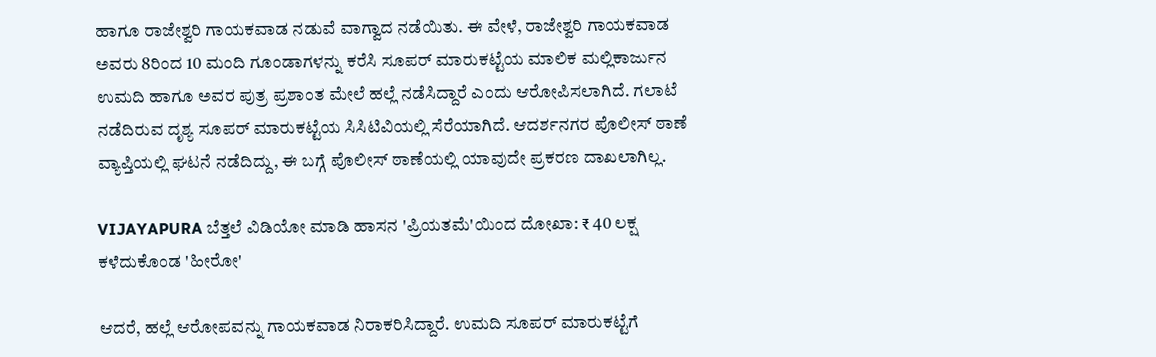ಹಾಗೂ ರಾಜೇಶ್ವರಿ ಗಾಯಕವಾಡ ನಡುವೆ ವಾಗ್ವಾದ ನಡೆಯಿತು. ಈ ವೇಳೆ, ರಾಜೇಶ್ವರಿ ಗಾಯಕವಾಡ ಅವರು 8ರಿಂದ 10 ಮಂದಿ ಗೂಂಡಾಗಳನ್ನು ಕರೆಸಿ ಸೂಪರ್‌ ಮಾರುಕಟ್ಟೆಯ ಮಾಲಿಕ ಮಲ್ಲಿಕಾರ್ಜುನ ಉಮದಿ ಹಾಗೂ ಅವರ ಪುತ್ರ ಪ್ರಶಾಂತ ಮೇಲೆ ಹಲ್ಲೆ ನಡೆಸಿದ್ದಾರೆ ಎಂದು ಆರೋಪಿಸಲಾಗಿದೆ. ಗಲಾಟೆ ನಡೆದಿರುವ ದೃಶ್ಯ ಸೂಪರ್‌ ಮಾರುಕಟ್ಟೆಯ ಸಿಸಿಟಿವಿಯಲ್ಲಿ ಸೆರೆಯಾಗಿದೆ. ಆದರ್ಶನಗರ ಪೊಲೀಸ್‌ ಠಾಣೆ ವ್ಯಾಪ್ತಿಯಲ್ಲಿ ಘಟನೆ ನಡೆದಿದ್ದು, ಈ ಬಗ್ಗೆ ಪೊಲೀಸ್‌ ಠಾಣೆಯಲ್ಲಿ ಯಾವುದೇ ಪ್ರಕರಣ ದಾಖಲಾಗಿಲ್ಲ.

VIJAYAPURA ಬೆತ್ತಲೆ ವಿಡಿಯೋ ಮಾಡಿ ಹಾಸನ 'ಪ್ರಿಯತಮೆ'ಯಿಂದ ದೋಖಾ: ₹ 40 ಲಕ್ಷ ಕಳೆದುಕೊಂಡ 'ಹೀರೋ'

ಆದರೆ, ಹಲ್ಲೆ ಆರೋಪವನ್ನು ಗಾಯಕವಾಡ ನಿರಾಕರಿಸಿದ್ದಾರೆ. ಉಮದಿ ಸೂಪರ್‌ ಮಾರುಕಟ್ಟೆಗೆ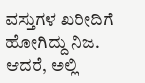ವಸ್ತುಗಳ ಖರೀದಿಗೆ ಹೋಗಿದ್ದು ನಿಜ. ಆದರೆ, ಅಲ್ಲಿ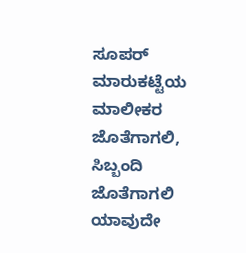ಸೂಪರ್‌ ಮಾರುಕಟ್ಟೆಯ ಮಾಲೀಕರ ಜೊತೆಗಾಗಲಿ, ಸಿಬ್ಬಂದಿ ಜೊತೆಗಾಗಲಿ ಯಾವುದೇ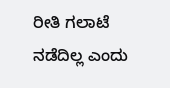ರೀತಿ ಗಲಾಟೆ ನಡೆದಿಲ್ಲ ಎಂದು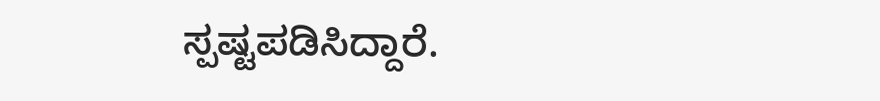ಸ್ಪಷ್ಟಪಡಿಸಿದ್ದಾರೆ.